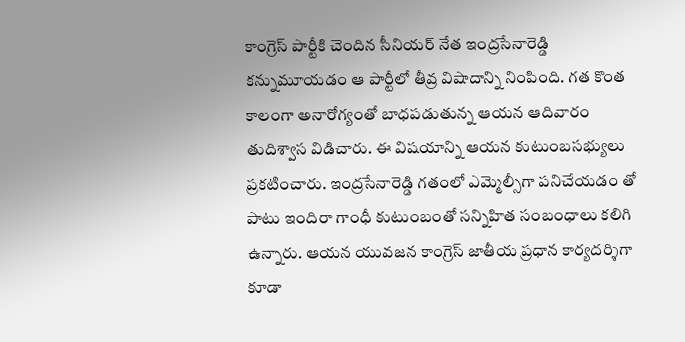కాంగ్రెస్ పార్టీకి చెందిన సీనియర్ నేత ఇంద్రసేనారెడ్డి కన్నుమూయడం ఆ పార్టీలో తీవ్ర విషాదాన్ని నింపింది. గత కొంత కాలంగా అనారోగ్యంతో బాధపడుతున్న ఆయన ఆదివారం తుదిశ్వాస విడిచారు. ఈ విషయాన్ని ఆయన కుటుంబసభ్యులు ప్రకటించారు. ఇంద్రసేనారెడ్డి గతంలో ఎమ్మెల్సీగా పనిచేయడం తో పాటు ఇందిరా గాంధీ కుటుంబంతో సన్నిహిత సంబంధాలు కలిగి ఉన్నారు. ఆయన యువజన కాంగ్రెస్ జాతీయ ప్రధాన కార్యదర్శిగా కూడా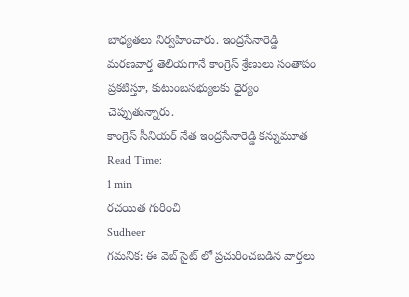బాధ్యతలు నిర్వహించారు. ఇంద్రసేనారెడ్డి మరణవార్త తెలియగానే కాంగ్రెస్ శ్రేణులు సంతాపం ప్రకటిస్తూ, కుటుంబసభ్యులకు ధైర్యం చెప్పుతున్నారు.
కాంగ్రెస్ సీనియర్ నేత ఇంద్రసేనారెడ్డి కన్నుమూత
Read Time:
1 min
రచయిత గురించి
Sudheer
గమనిక: ఈ వెబ్ సైట్ లో ప్రచురించబడిన వార్తలు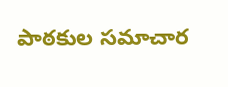పాఠకుల సమాచార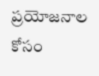ప్రయోజనాల కోసం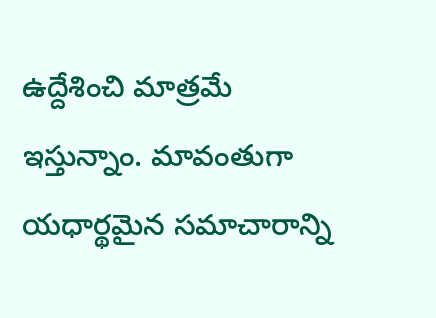ఉద్దేశించి మాత్రమే ఇస్తున్నాం. మావంతుగా యధార్థమైన సమాచారాన్ని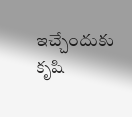ఇచ్చేందుకు కృషి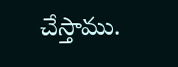చేస్తాము.